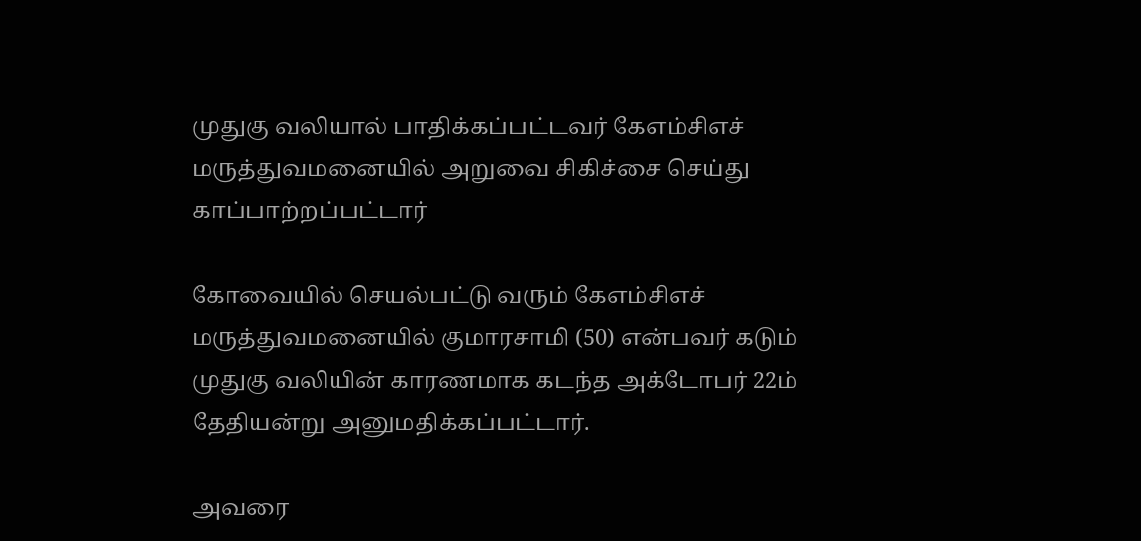முதுகு வலியால் பாதிக்கப்பட்டவர் கேஎம்சிஎச் மருத்துவமனையில் அறுவை சிகிச்சை செய்து காப்பாற்றப்பட்டார்

கோவையில் செயல்பட்டு வரும் கேஎம்சிஎச் மருத்துவமனையில் குமாரசாமி (50) என்பவர் கடும் முதுகு வலியின் காரணமாக கடந்த அக்டோபர் 22ம் தேதியன்று அனுமதிக்கப்பட்டார்.

அவரை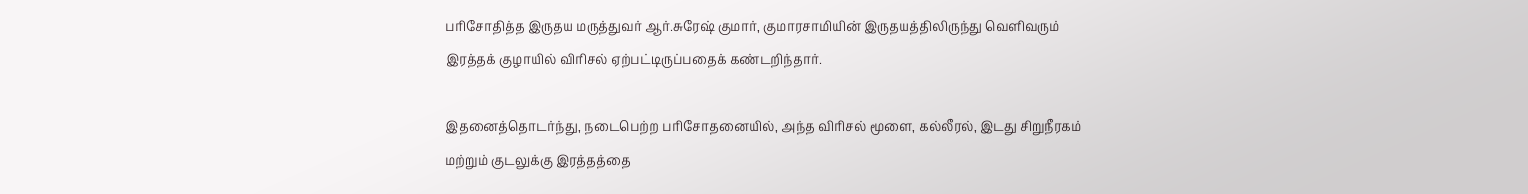பரிசோதித்த இருதய மருத்துவர் ஆர்.சுரேஷ் குமார், குமாரசாமியின் இருதயத்திலிருந்து வெளிவரும் இரத்தக் குழாயில் விரிசல் ஏற்பட்டிருப்பதைக் கண்டறிந்தார்.

இதனைத்தொடர்ந்து, நடைபெற்ற பரிசோதனையில், அந்த விரிசல் மூளை, கல்லீரல், இடது சிறுநீரகம் மற்றும் குடலுக்கு இரத்தத்தை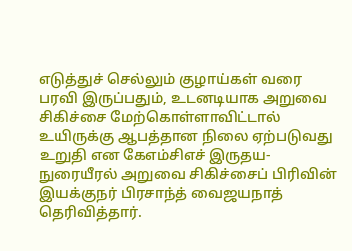எடுத்துச் செல்லும் குழாய்கள் வரை பரவி இருப்பதும், உடனடியாக அறுவை சிகிச்சை மேற்கொள்ளாவிட்டால் உயிருக்கு ஆபத்தான நிலை ஏற்படுவது உறுதி என கேஎம்சிஎச் இருதய- நுரையீரல் அறுவை சிகிச்சைப் பிரிவின் இயக்குநர் பிரசாந்த் வைஜயநாத் தெரிவித்தார்.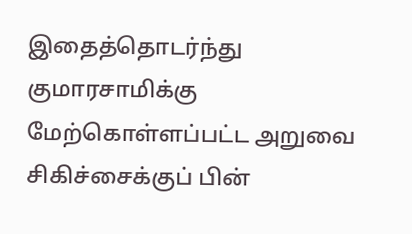இதைத்தொடர்ந்து குமாரசாமிக்கு மேற்கொள்ளப்பட்ட அறுவை சிகிச்சைக்குப் பின்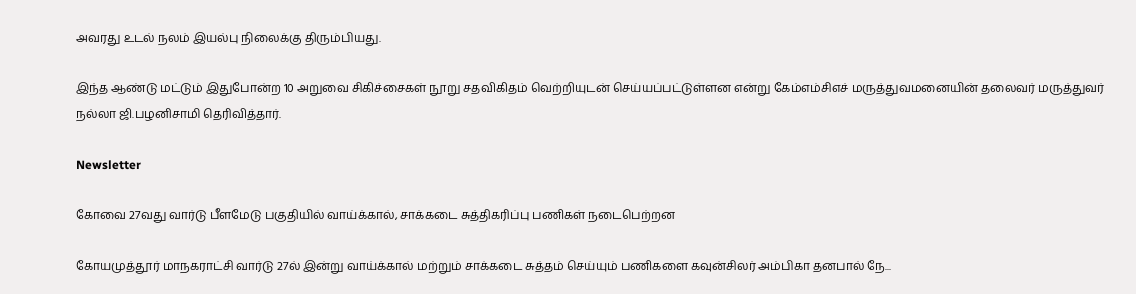அவரது உடல் நலம் இயல்பு நிலைக்கு திரும்பியது.

இந்த ஆண்டு மட்டும் இதுபோன்ற 10 அறுவை சிகிச்சைகள் நூறு சதவிகிதம் வெற்றியுடன் செய்யப்பட்டுள்ளன என்று கேம்எம்சிஎச் மருத்துவமனையின் தலைவர் மருத்துவர் நல்லா ஜி.பழனிசாமி தெரிவித்தார்.

Newsletter

கோவை 27வது வார்டு பீளமேடு பகுதியில் வாய்க்கால், சாக்கடை சுத்திகரிப்பு பணிகள் நடைபெற்றன

கோயமுத்தூர் மாநகராட்சி வார்டு 27ல் இன்று வாய்க்கால் மற்றும் சாக்கடை சுத்தம் செய்யும் பணிகளை கவுன்சிலர் அம்பிகா தனபால் நே...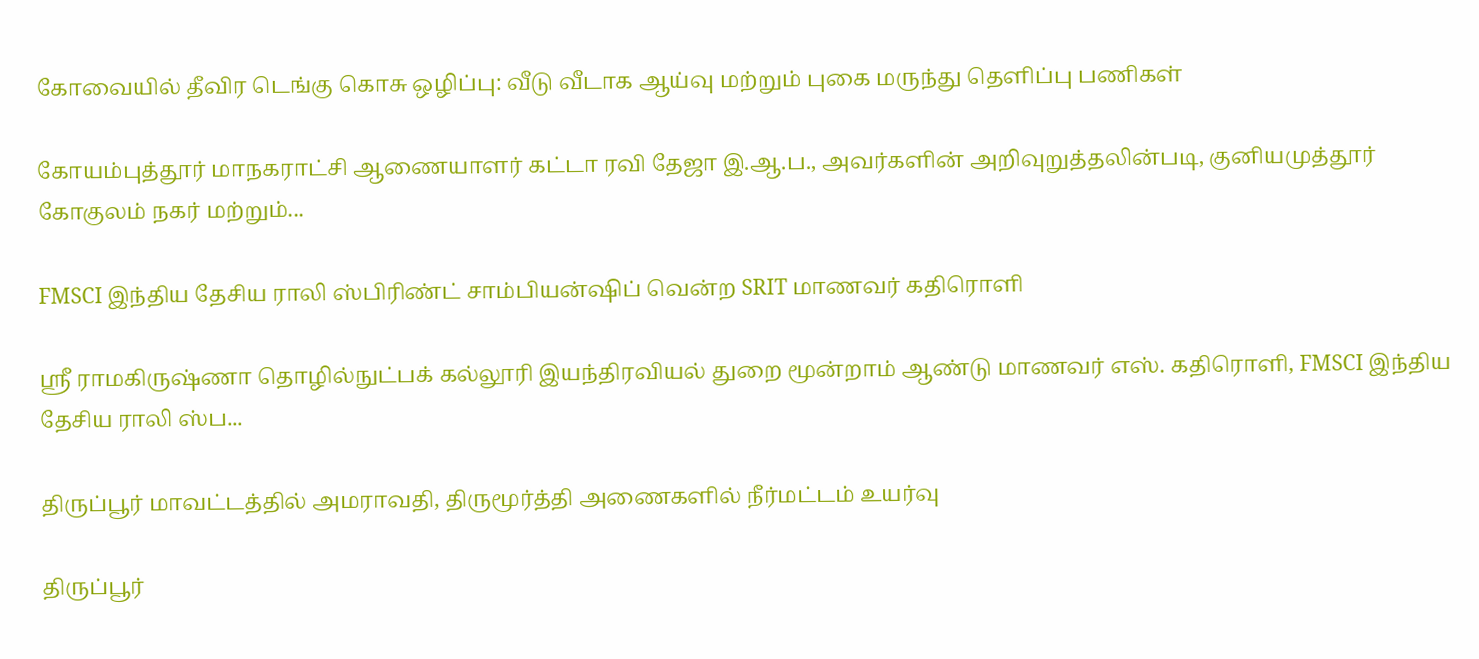கோவையில் தீவிர டெங்கு கொசு ஒழிப்பு: வீடு வீடாக ஆய்வு மற்றும் புகை மருந்து தெளிப்பு பணிகள்

கோயம்புத்தூர் மாநகராட்சி ஆணையாளர் கட்டா ரவி தேஜா இ.ஆ.ப., அவர்களின் அறிவுறுத்தலின்படி, குனியமுத்தூர் கோகுலம் நகர் மற்றும்...

FMSCI இந்திய தேசிய ராலி ஸ்பிரிண்ட் சாம்பியன்ஷிப் வென்ற SRIT மாணவர் கதிரொளி

ஸ்ரீ ராமகிருஷ்ணா தொழில்நுட்பக் கல்லூரி இயந்திரவியல் துறை மூன்றாம் ஆண்டு மாணவர் எஸ். கதிரொளி, FMSCI இந்திய தேசிய ராலி ஸ்ப...

திருப்பூர் மாவட்டத்தில் அமராவதி, திருமூர்த்தி அணைகளில் நீர்மட்டம் உயர்வு

திருப்பூர்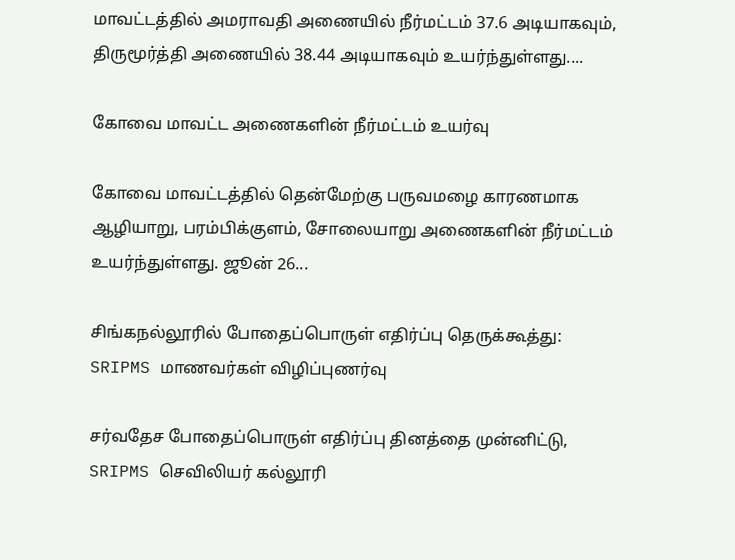மாவட்டத்தில் அமராவதி அணையில் நீர்மட்டம் 37.6 அடியாகவும், திருமூர்த்தி அணையில் 38.44 அடியாகவும் உயர்ந்துள்ளது....

கோவை மாவட்ட அணைகளின் நீர்மட்டம் உயர்வு

கோவை மாவட்டத்தில் தென்மேற்கு பருவமழை காரணமாக ஆழியாறு, பரம்பிக்குளம், சோலையாறு அணைகளின் நீர்மட்டம் உயர்ந்துள்ளது. ஜூன் 26...

சிங்கநல்லூரில் போதைப்பொருள் எதிர்ப்பு தெருக்கூத்து: SRIPMS மாணவர்கள் விழிப்புணர்வு

சர்வதேச போதைப்பொருள் எதிர்ப்பு தினத்தை முன்னிட்டு, SRIPMS செவிலியர் கல்லூரி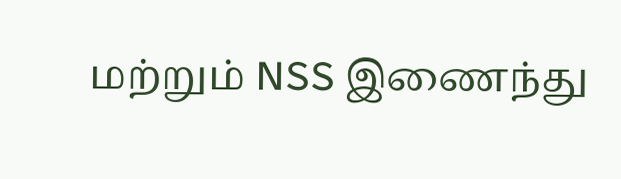மற்றும் NSS இணைந்து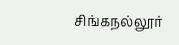சிங்கநல்லூர்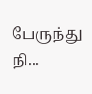பேருந்து நி...